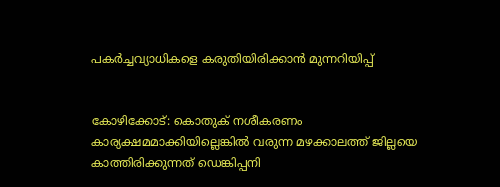പകര്‍ച്ചവ്യാധികളെ കരുതിയിരിക്കാന്‍ മുന്നറിയിപ്പ്


കോഴിക്കോട്: കൊതുക് നശീകരണം കാര്യക്ഷമമാക്കിയില്ലെങ്കില്‍ വരുന്ന മഴക്കാലത്ത് ജില്ലയെ കാത്തിരിക്കുന്നത് ഡെങ്കിപ്പനി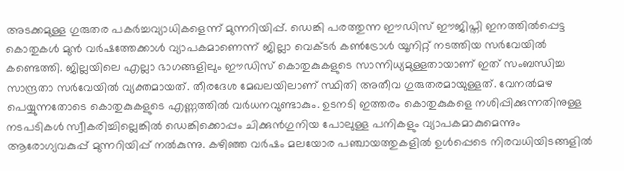അടക്കമുള്ള ഗുരുതര പകര്‍ച്ചവ്യാധികളെന്ന് മുന്നറിയിപ്പ്. ഡെങ്കി പരത്തുന്ന ഈഡിസ് ഈജിപ്തി ഇനത്തില്‍പ്പെട്ട കൊതുകള്‍ മുന്‍ വര്‍ഷത്തേക്കാള്‍ വ്യാപകമാണെന്ന് ജില്ലാ വെക്ടര്‍ കണ്‍ട്രോള്‍ യൂനിറ്റ് നടത്തിയ സര്‍വേയില്‍ കണ്ടെത്തി. ജില്ലയിലെ എല്ലാ ഭാഗങ്ങളിലും ഈഡിസ് കൊതുകുകളുടെ സാന്നിധ്യമുള്ളതായാണ് ഇത് സംബന്ധിച്ച സാന്ദ്രതാ സര്‍വേയില്‍ വ്യക്തമായത്. തീരദേശ മേഖലയിലാണ് സ്ഥിതി അതീവ ഗുരുതരമായുള്ളത്. വേനല്‍മഴ പെയ്യുന്നതോടെ കൊതുകുകളുടെ എണ്ണത്തില്‍ വര്‍ധനവുണ്ടാകും. ഉടനടി ഇത്തരം കൊതുകുകളെ നശിപ്പിക്കുന്നതിനുള്ള നടപടികള്‍ സ്വീകരിച്ചില്ലെങ്കില്‍ ഡെങ്കിക്കൊപ്പം ചിക്കുന്‍ഗുനിയ പോലുള്ള പനികളും വ്യാപകമാകുമെന്നും ആരോഗ്യവകുപ്പ് മുന്നറിയിപ്പ് നല്‍കുന്നു. കഴിഞ്ഞ വര്‍ഷം മലയോര പഞ്ചായത്തുകളില്‍ ഉള്‍പ്പെടെ നിരവധിയിടങ്ങളില്‍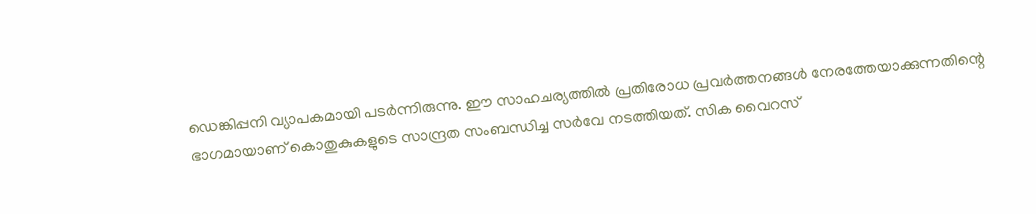ഡെങ്കിപ്പനി വ്യാപകമായി പടര്‍ന്നിരുന്നു. ഈ സാഹചര്യത്തില്‍ പ്രതിരോധ പ്രവര്‍ത്തനങ്ങള്‍ നേരത്തേയാക്കുന്നതിന്റെ ഭാഗമായാണ് കൊതുകുകളുടെ സാന്ദ്രത സംബന്ധിച്ച സര്‍വേ നടത്തിയത്. സിക വൈറസ്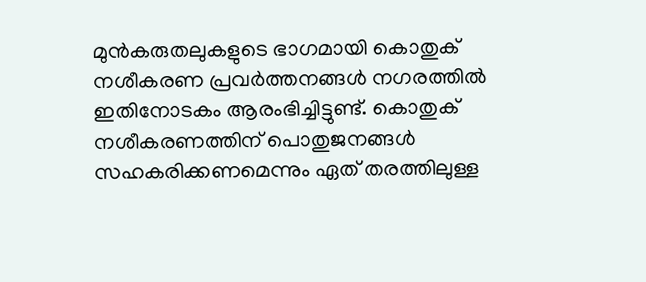മുന്‍കരുതലുകളുടെ ഭാഗമായി കൊതുക് നശീകരണ പ്രവര്‍ത്തനങ്ങള്‍ നഗരത്തില്‍ ഇതിനോടകം ആരംഭിച്ചിട്ടുണ്ട്. കൊതുക് നശീകരണത്തിന് പൊതുജനങ്ങള്‍ സഹകരിക്കണമെന്നും ഏത് തരത്തിലുള്ള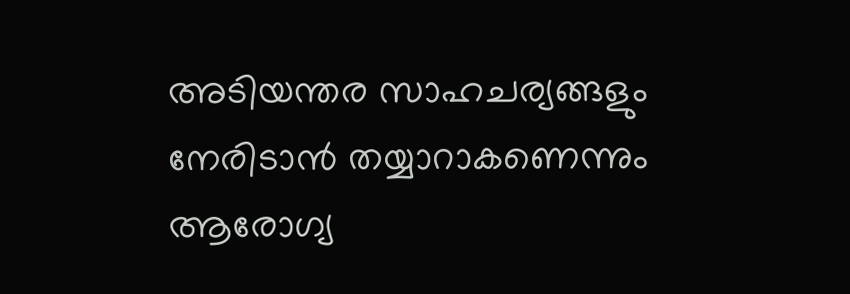അടിയന്തര സാഹചര്യങ്ങളും നേരിടാന്‍ തയ്യാറാകണെന്നും ആരോഗ്യ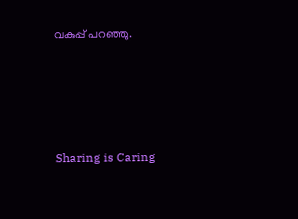വകുപ്പ് പറഞ്ഞു.




Sharing is Caring